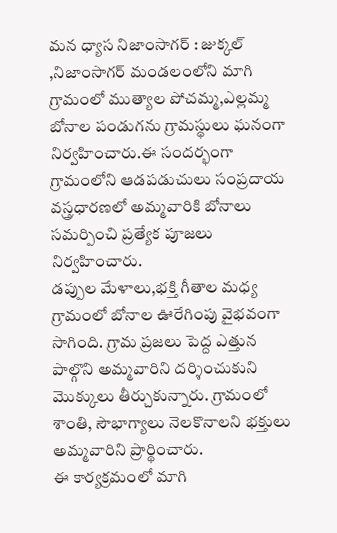మన ధ్యాస నిజాంసాగర్ : జుక్కల్ ,నిజాంసాగర్ మండలంలోని మాగి గ్రామంలో ముత్యాల పోచమ్మ,ఎల్లమ్మ బోనాల పండుగను గ్రామస్థులు ఘనంగా నిర్వహించారు.ఈ సందర్భంగా గ్రామంలోని ఆడపడుచులు సంప్రదాయ వస్త్రధారణలో అమ్మవారికి బోనాలు సమర్పించి ప్రత్యేక పూజలు నిర్వహించారు.
డప్పుల మేళాలు,భక్తి గీతాల మధ్య గ్రామంలో బోనాల ఊరేగింపు వైభవంగా సాగింది. గ్రామ ప్రజలు పెద్ద ఎత్తున పాల్గొని అమ్మవారిని దర్శించుకుని మొక్కులు తీర్చుకున్నారు. గ్రామంలో శాంతి, సౌభాగ్యాలు నెలకొనాలని భక్తులు అమ్మవారిని ప్రార్థించారు.
ఈ కార్యక్రమంలో మాగి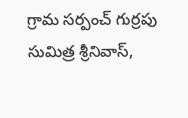గ్రామ సర్పంచ్ గుర్రపు సుమిత్ర శ్రీనివాస్,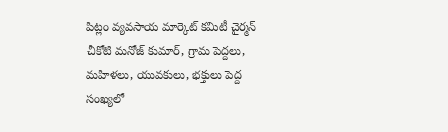పిట్లం వ్యవసాయ మార్కెట్ కమిటీ చైర్మన్ చీకోటి మనోజ్ కుమార్, గ్రామ పెద్దలు, మహిళలు, యువకులు, భక్తులు పెద్ద సంఖ్యలో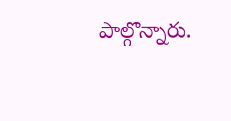పాల్గొన్నారు.